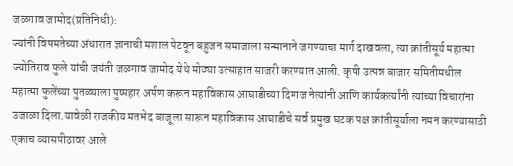जळगाव जामोद(प्रतिनिधी):
ज्यांनी विषमतेच्या अंधारात ज्ञानाची मशाल पेटवून बहुजन समाजाला सन्मानाने जगण्याचा मार्ग दाखवला, त्या क्रांतीसूर्य महात्मा ज्योतिराव फुले यांची जयंती जळगाव जामोद येथे मोठ्या उत्साहात साजरी करण्यात आली. कृषी उत्पन्न बाजार समितीमधील महात्मा फुलेंच्या पुतळ्याला पुष्पहार अर्पण करून महाविकास आघाडीच्या दिग्गज नेत्यांनी आणि कार्यकर्त्यांनी त्यांच्या विचारांना उजाळा दिला.यावेळी राजकीय मतभेद बाजूला सारून महाविकास आघाडीचे सर्व प्रमुख घटक पक्ष क्रांतीसूर्याला नमन करण्यासाठी एकाच व्यासपीठावर आले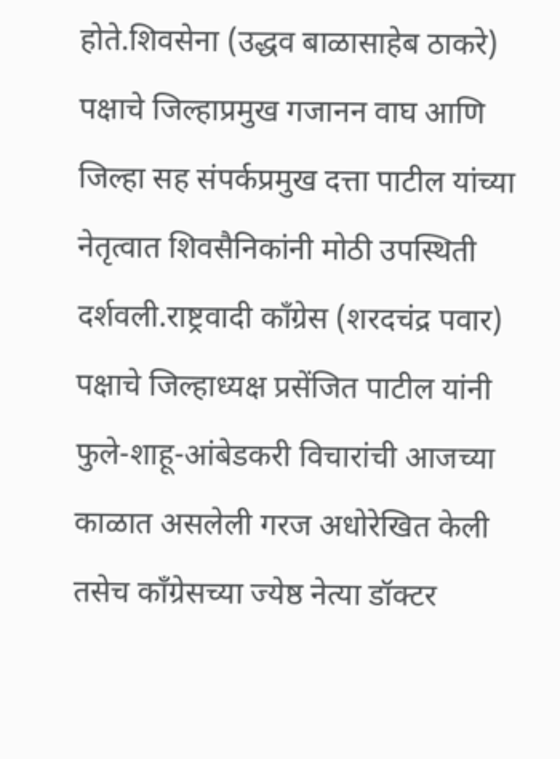होते.शिवसेना (उद्धव बाळासाहेब ठाकरे) पक्षाचे जिल्हाप्रमुख गजानन वाघ आणि जिल्हा सह संपर्कप्रमुख दत्ता पाटील यांच्या नेतृत्वात शिवसैनिकांनी मोठी उपस्थिती दर्शवली.राष्ट्रवादी काँग्रेस (शरदचंद्र पवार) पक्षाचे जिल्हाध्यक्ष प्रसेंजित पाटील यांनी फुले-शाहू-आंबेडकरी विचारांची आजच्या काळात असलेली गरज अधोरेखित केली तसेच काँग्रेसच्या ज्येष्ठ नेत्या डॉक्टर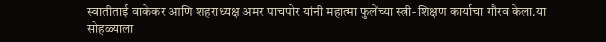स्वातीताई वाकेकर आणि शहराध्यक्ष अमर पाचपोर यांनी महात्मा फुलेंच्या स्त्री-शिक्षण कार्याचा गौरव केला.या सोहळ्याला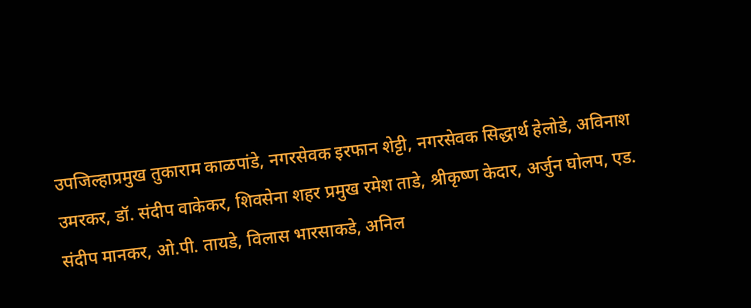उपजिल्हाप्रमुख तुकाराम काळपांडे, नगरसेवक इरफान शेट्टी, नगरसेवक सिद्धार्थ हेलोडे, अविनाश उमरकर, डॉ. संदीप वाकेकर, शिवसेना शहर प्रमुख रमेश ताडे, श्रीकृष्ण केदार, अर्जुन घोलप, एड. संदीप मानकर, ओ.पी. तायडे, विलास भारसाकडे, अनिल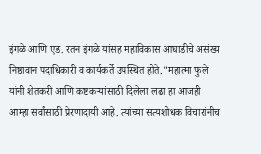इंगळे आणि एड. रतन इंगळे यांसह महाविकास आघाडीचे असंख्य निष्ठावान पदाधिकारी व कार्यकर्ते उपस्थित होते."महात्मा फुले यांनी शेतकरी आणि कष्टकऱ्यांसाठी दिलेला लढा हा आजही आम्हा सर्वांसाठी प्रेरणादायी आहे. त्यांच्या सत्यशोधक विचारांनीच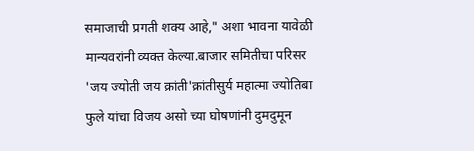समाजाची प्रगती शक्य आहे," अशा भावना यावेळी मान्यवरांनी व्यक्त केल्या.बाजार समितीचा परिसर 'जय ज्योती जय क्रांती'क्रांतीसुर्य महात्मा ज्योतिबा फुले यांचा विजय असो च्या घोषणांनी दुमदुमून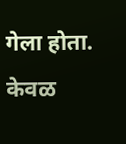गेला होता. केवळ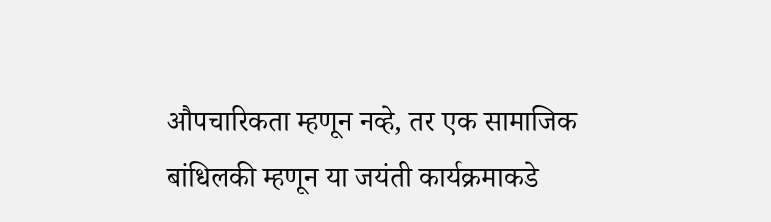औपचारिकता म्हणून नव्हे, तर एक सामाजिक बांधिलकी म्हणून या जयंती कार्यक्रमाकडे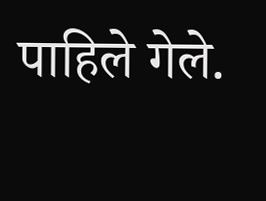पाहिले गेले.